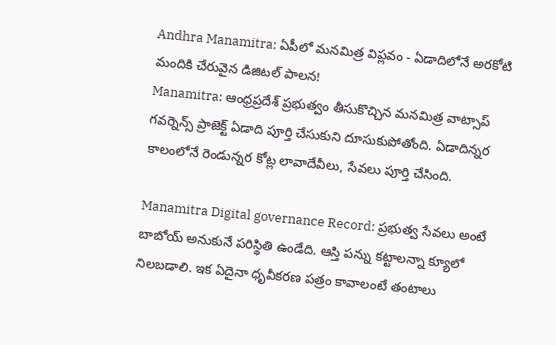Andhra Manamitra: ఏపీలో మనమిత్ర విప్లవం - ఏడాదిలోనే అరకోటి మందికి చేరువైన డిజిటల్ పాలన!
Manamitra: ఆంధ్రప్రదేశ్ ప్రభుత్వం తీసుకొచ్చిన మనమిత్ర వాట్సాప్ గవర్నెన్స్ ప్రాజెక్ట్ ఏడాది పూర్తి చేసుకుని దూసుకుపోతోంది. ఏడాదిన్నర కాలంలోనే రెండున్నర కోట్ల లావాదేవీలు, సేవలు పూర్తి చేసింది.

Manamitra Digital governance Record: ప్రభుత్వ సేవలు అంటే బాబోయ్ అనుకునే పరిస్థితి ఉండేది. ఆస్తి పన్ను కట్టాలన్నా క్యూలో నిలబడాలి. ఇక ఏదైనా ధృవీకరణ పత్రం కావాలంటే తంటాలు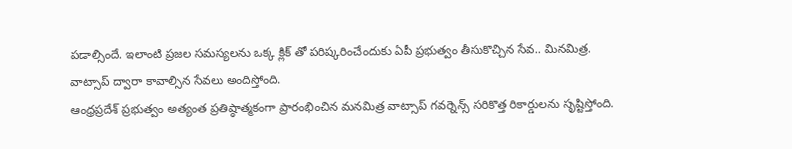పడాల్సిందే. ఇలాంటి ప్రజల సమస్యలను ఒక్క క్లిక్ తో పరిష్కరించేందుకు ఏపీ ప్రభుత్వం తీసుకొచ్చిన సేవ.. మినమిత్ర. వాట్సాప్ ద్వారా కావాల్సిన సేవలు అందిస్తోంది.
ఆంధ్రప్రదేశ్ ప్రభుత్వం అత్యంత ప్రతిష్ఠాత్మకంగా ప్రారంభించిన మనమిత్ర వాట్సాప్ గవర్నెన్స్ సరికొత్త రికార్డులను సృష్టిస్తోంది.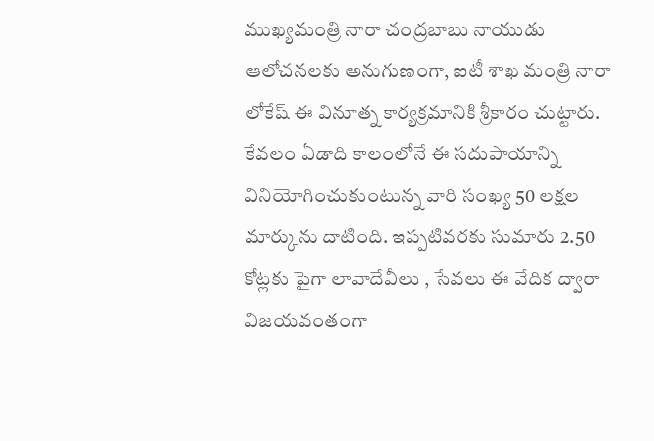ముఖ్యమంత్రి నారా చంద్రబాబు నాయుడు ఆలోచనలకు అనుగుణంగా, ఐటీ శాఖ మంత్రి నారా లోకేష్ ఈ వినూత్న కార్యక్రమానికి శ్రీకారం చుట్టారు. కేవలం ఏడాది కాలంలోనే ఈ సదుపాయాన్ని వినియోగించుకుంటున్న వారి సంఖ్య 50 లక్షల మార్కును దాటింది. ఇప్పటివరకు సుమారు 2.50 కోట్లకు పైగా లావాదేవీలు , సేవలు ఈ వేదిక ద్వారా విజయవంతంగా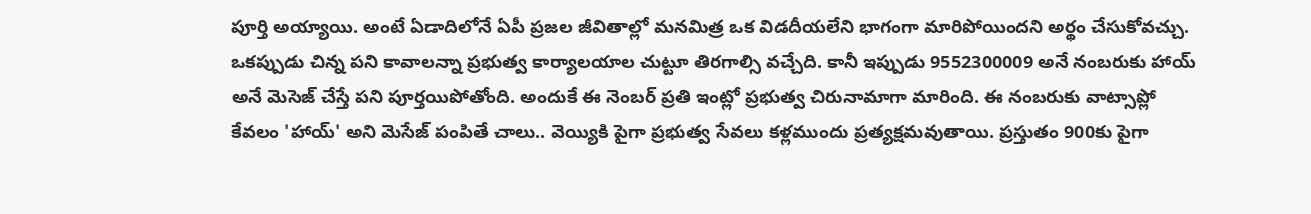పూర్తి అయ్యాయి. అంటే ఏడాదిలోనే ఏపీ ప్రజల జీవితాల్లో మనమిత్ర ఒక విడదీయలేని భాగంగా మారిపోయిందని అర్థం చేసుకోవచ్చు.
ఒకప్పుడు చిన్న పని కావాలన్నా ప్రభుత్వ కార్యాలయాల చుట్టూ తిరగాల్సి వచ్చేది. కానీ ఇప్పుడు 9552300009 అనే నంబరుకు హాయ్ అనే మెసెజ్ చేస్తే పని పూర్తయిపోతోంది. అందుకే ఈ నెంబర్ ప్రతి ఇంట్లో ప్రభుత్వ చిరునామాగా మారింది. ఈ నంబరుకు వాట్సాప్లో కేవలం 'హాయ్' అని మెసేజ్ పంపితే చాలు.. వెయ్యికి పైగా ప్రభుత్వ సేవలు కళ్లముందు ప్రత్యక్షమవుతాయి. ప్రస్తుతం 900కు పైగా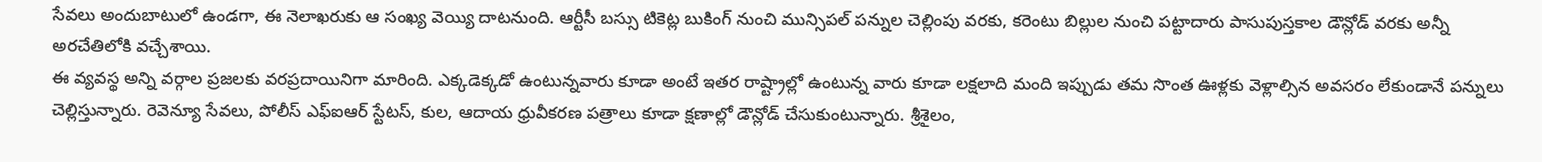సేవలు అందుబాటులో ఉండగా, ఈ నెలాఖరుకు ఆ సంఖ్య వెయ్యి దాటనుంది. ఆర్టీసీ బస్సు టికెట్ల బుకింగ్ నుంచి మున్సిపల్ పన్నుల చెల్లింపు వరకు, కరెంటు బిల్లుల నుంచి పట్టాదారు పాసుపుస్తకాల డౌన్లోడ్ వరకు అన్నీ అరచేతిలోకి వచ్చేశాయి.
ఈ వ్యవస్థ అన్ని వర్గాల ప్రజలకు వరప్రదాయినిగా మారింది. ఎక్కడెక్కడో ఉంటున్నవారు కూడా అంటే ఇతర రాష్ట్రాల్లో ఉంటున్న వారు కూడా లక్షలాది మంది ఇప్పుడు తమ సొంత ఊళ్లకు వెళ్లాల్సిన అవసరం లేకుండానే పన్నులు చెల్లిస్తున్నారు. రెవెన్యూ సేవలు, పోలీస్ ఎఫ్ఐఆర్ స్టేటస్, కుల, ఆదాయ ధ్రువీకరణ పత్రాలు కూడా క్షణాల్లో డౌన్లోడ్ చేసుకుంటున్నారు. శ్రీశైలం,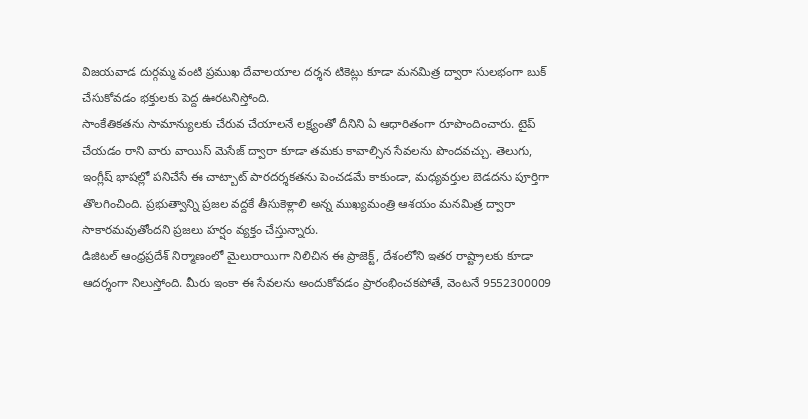విజయవాడ దుర్గమ్మ వంటి ప్రముఖ దేవాలయాల దర్శన టికెట్లు కూడా మనమిత్ర ద్వారా సులభంగా బుక్ చేసుకోవడం భక్తులకు పెద్ద ఊరటనిస్తోంది.
సాంకేతికతను సామాన్యులకు చేరువ చేయాలనే లక్ష్యంతో దీనిని ఏ ఆధారితంగా రూపొందించారు. టైప్ చేయడం రాని వారు వాయిస్ మెసేజ్ ద్వారా కూడా తమకు కావాల్సిన సేవలను పొందవచ్చు. తెలుగు, ఇంగ్లీష్ భాషల్లో పనిచేసే ఈ చాట్బాట్ పారదర్శకతను పెంచడమే కాకుండా, మధ్యవర్తుల బెడదను పూర్తిగా తొలగించింది. ప్రభుత్వాన్ని ప్రజల వద్దకే తీసుకెళ్లాలి అన్న ముఖ్యమంత్రి ఆశయం మనమిత్ర ద్వారా సాకారమవుతోందని ప్రజలు హర్షం వ్యక్తం చేస్తున్నారు.
డిజిటల్ ఆంధ్రప్రదేశ్ నిర్మాణంలో మైలురాయిగా నిలిచిన ఈ ప్రాజెక్ట్, దేశంలోని ఇతర రాష్ట్రాలకు కూడా ఆదర్శంగా నిలుస్తోంది. మీరు ఇంకా ఈ సేవలను అందుకోవడం ప్రారంభించకపోతే, వెంటనే 9552300009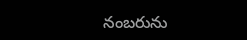నంబరును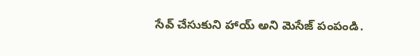సేవ్ చేసుకుని హాయ్ అని మెసేజ్ పంపండి.